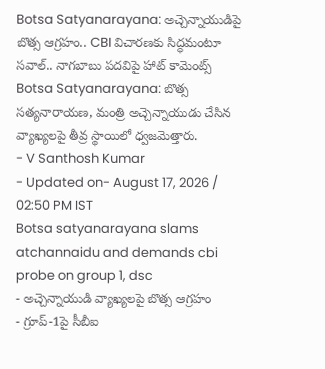Botsa Satyanarayana: అచ్చెన్నాయుడిపై బొత్స ఆగ్రహం.. CBI విచారణకు సిద్ధమంటూ సవాల్.. నాగబాబు పదవిపై హాట్ కామెంట్స్
Botsa Satyanarayana: బొత్స సత్యనారాయణ, మంత్రి అచ్చెన్నాయుడు చేసిన వ్యాఖ్యలపై తీవ్ర స్థాయిలో ధ్వజమెత్తారు.
- V Santhosh Kumar
- Updated on- August 17, 2026 / 02:50 PM IST
Botsa satyanarayana slams atchannaidu and demands cbi probe on group 1, dsc
- అచ్చెన్నాయుడి వ్యాఖ్యలపై బొత్స ఆగ్రహం
- గ్రూప్-1పై సీబీఐ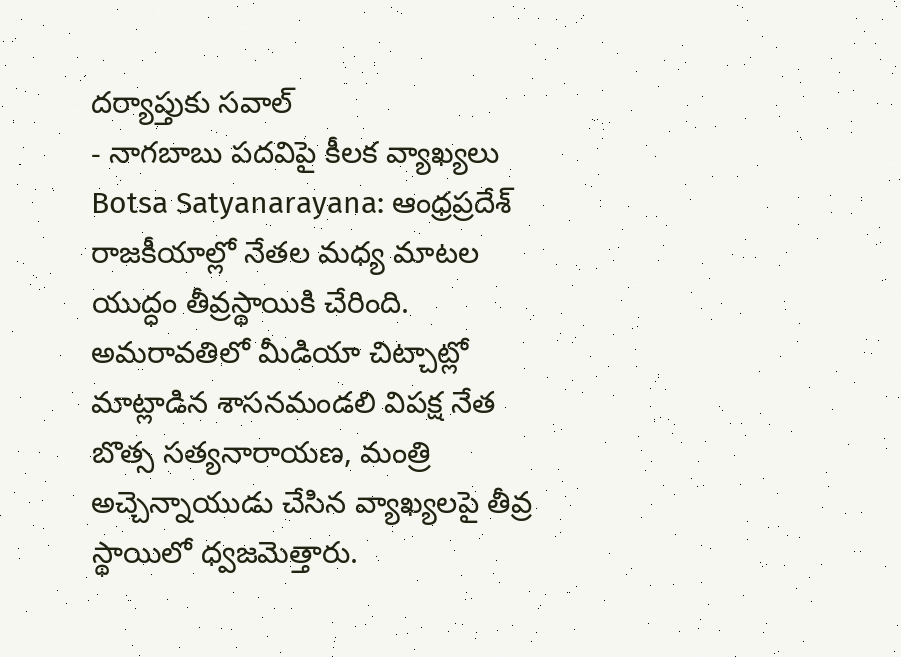దర్యాప్తుకు సవాల్
- నాగబాబు పదవిపై కీలక వ్యాఖ్యలు
Botsa Satyanarayana: ఆంధ్రప్రదేశ్ రాజకీయాల్లో నేతల మధ్య మాటల యుద్ధం తీవ్రస్థాయికి చేరింది. అమరావతిలో మీడియా చిట్చాట్లో మాట్లాడిన శాసనమండలి విపక్ష నేత బొత్స సత్యనారాయణ, మంత్రి అచ్చెన్నాయుడు చేసిన వ్యాఖ్యలపై తీవ్ర స్థాయిలో ధ్వజమెత్తారు.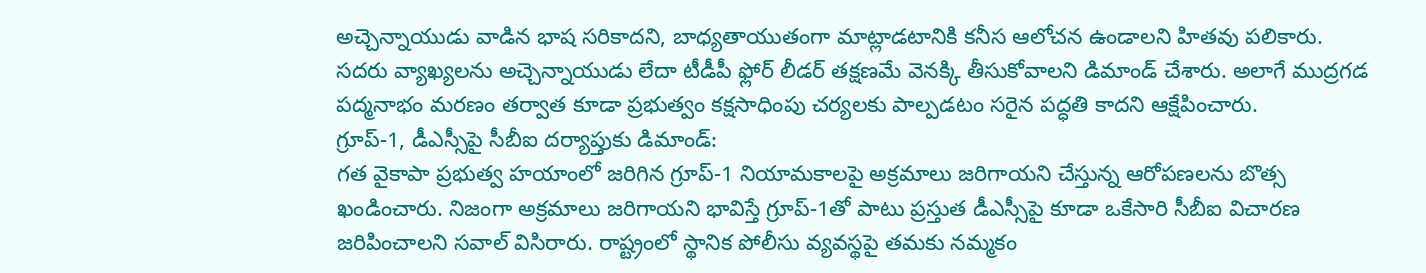అచ్చెన్నాయుడు వాడిన భాష సరికాదని, బాధ్యతాయుతంగా మాట్లాడటానికి కనీస ఆలోచన ఉండాలని హితవు పలికారు. సదరు వ్యాఖ్యలను అచ్చెన్నాయుడు లేదా టీడీపీ ఫ్లోర్ లీడర్ తక్షణమే వెనక్కి తీసుకోవాలని డిమాండ్ చేశారు. అలాగే ముద్రగడ పద్మనాభం మరణం తర్వాత కూడా ప్రభుత్వం కక్షసాధింపు చర్యలకు పాల్పడటం సరైన పద్ధతి కాదని ఆక్షేపించారు.
గ్రూప్-1, డీఎస్సీపై సీబీఐ దర్యాప్తుకు డిమాండ్:
గత వైకాపా ప్రభుత్వ హయాంలో జరిగిన గ్రూప్-1 నియామకాలపై అక్రమాలు జరిగాయని చేస్తున్న ఆరోపణలను బొత్స ఖండించారు. నిజంగా అక్రమాలు జరిగాయని భావిస్తే గ్రూప్-1తో పాటు ప్రస్తుత డీఎస్సీపై కూడా ఒకేసారి సీబీఐ విచారణ జరిపించాలని సవాల్ విసిరారు. రాష్ట్రంలో స్థానిక పోలీసు వ్యవస్థపై తమకు నమ్మకం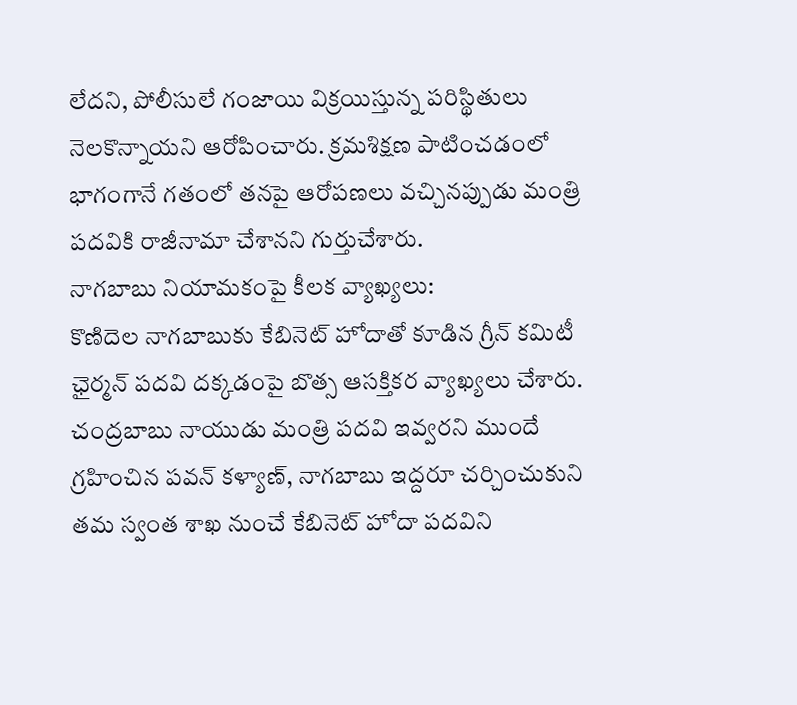లేదని, పోలీసులే గంజాయి విక్రయిస్తున్న పరిస్థితులు నెలకొన్నాయని ఆరోపించారు. క్రమశిక్షణ పాటించడంలో భాగంగానే గతంలో తనపై ఆరోపణలు వచ్చినప్పుడు మంత్రి పదవికి రాజీనామా చేశానని గుర్తుచేశారు.
నాగబాబు నియామకంపై కీలక వ్యాఖ్యలు:
కొణిదెల నాగబాబుకు కేబినెట్ హోదాతో కూడిన గ్రీన్ కమిటీ ఛైర్మన్ పదవి దక్కడంపై బొత్స ఆసక్తికర వ్యాఖ్యలు చేశారు. చంద్రబాబు నాయుడు మంత్రి పదవి ఇవ్వరని ముందే గ్రహించిన పవన్ కళ్యాణ్, నాగబాబు ఇద్దరూ చర్చించుకుని తమ స్వంత శాఖ నుంచే కేబినెట్ హోదా పదవిని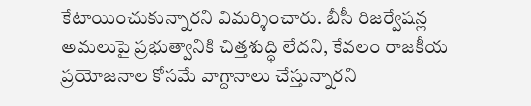కేటాయించుకున్నారని విమర్శించారు. బీసీ రిజర్వేషన్ల అమలుపై ప్రభుత్వానికి చిత్తశుద్ధి లేదని, కేవలం రాజకీయ ప్రయోజనాల కోసమే వాగ్దానాలు చేస్తున్నారని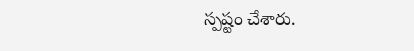స్పష్టం చేశారు.